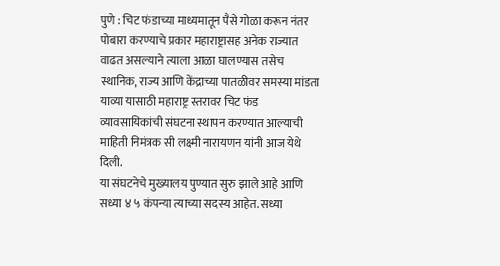पुणे : चिट फंडाच्या माध्यमातून पैसे गोळा करून नंतर पोबारा करण्याचे प्रकार महाराष्ट्रासह अनेक राज्यात वाढत असल्याने त्याला आळा घालण्यास तसेच स्थानिक, राज्य आणि केंद्राच्या पातळीवर समस्या मांडता याव्या यासाठी महाराष्ट्र स्तरावर चिट फंड व्यावसायिकांची संघटना स्थापन करण्यात आल्याची माहिती निमंत्रक सी लक्ष्मी नारायणन यांनी आज येथे दिली.
या संघटनेचे मुख्यालय पुण्यात सुरु झाले आहे आणि सध्या ४ ५ कंपन्या त्याच्या सदस्य आहेत. सध्या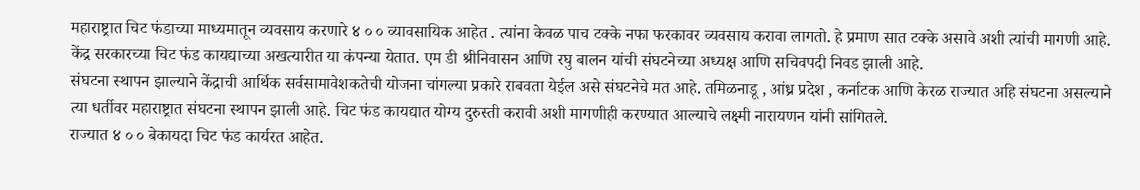महाराष्ट्रात चिट फंडाच्या माध्यमातून व्यवसाय करणारे ४ ० ० व्यावसायिक आहेत . त्यांना केवळ पाच टक्के नफा फरकावर व्यवसाय करावा लागतो. हे प्रमाण सात टक्के असावे अशी त्यांची मागणी आहे. केंद्र सरकारच्या चिट फंड कायद्याच्या अखत्यारीत या कंपन्या येतात. एम डी श्रीनिवासन आणि रघु बालन यांची संघटनेच्या अध्यक्ष आणि सचिवपदी निवड झाली आहे.
संघटना स्थापन झाल्याने केंद्राची आर्थिक सर्वसामावेशकतेची योजना चांगल्या प्रकारे राबवता येईल असे संघटनेचे मत आहे. तमिळनाडू , आंध्र प्रदेश , कर्नाटक आणि केरळ राज्यात अहि संघटना असल्याने त्या धर्तीवर महाराष्ट्रात संघटना स्थापन झाली आहे. चिट फंड कायद्यात योग्य दुरुस्ती करावी अशी मागणीही करण्यात आल्याचे लक्ष्मी नारायणन यांनी सांगितले.
राज्यात ४ ० ० बेकायदा चिट फंड कार्यरत आहेत.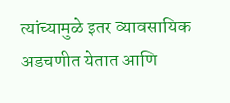त्यांच्यामुळे इतर व्यावसायिक अडचणीत येतात आणि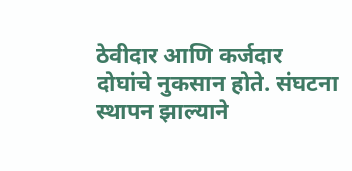ठेवीदार आणि कर्जदार दोघांचे नुकसान होते. संघटना स्थापन झाल्याने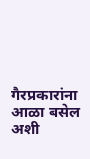गैरप्रकारांना आळा बसेल अशी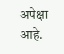अपेक्षा आहे.